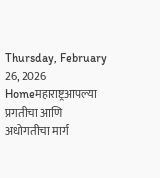Thursday, February 26, 2026
Homeमहाराष्ट्रआपल्या प्रगतीचा आणि अधोगतीचा मार्ग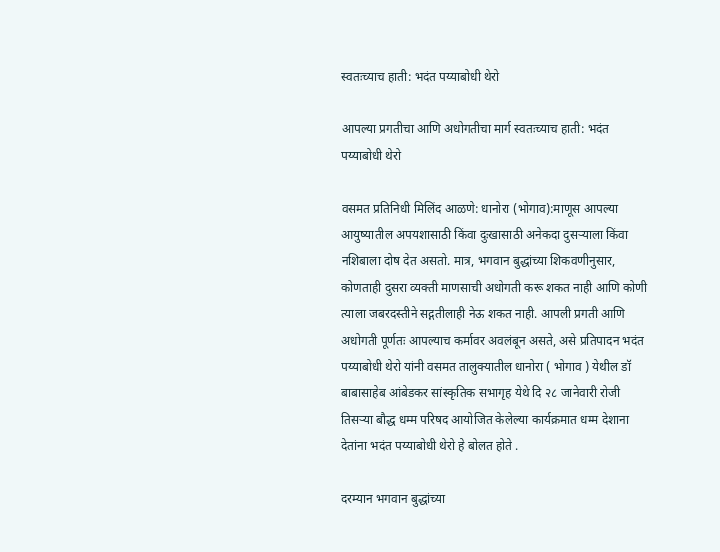स्वतःच्याच हाती: भदंत पय्याबोधी थेरो

आपल्या प्रगतीचा आणि अधोगतीचा मार्ग स्वतःच्याच हाती: भदंत पय्याबोधी थेरो

वसमत प्रतिनिधी मिलिंद आळणे: धानोरा (भोगाव):माणूस आपल्या आयुष्यातील अपयशासाठी किंवा दुःखासाठी अनेकदा दुसऱ्याला किंवा नशिबाला दोष देत असतो. मात्र, भगवान बुद्धांच्या शिकवणीनुसार, कोणताही दुसरा व्यक्ती माणसाची अधोगती करू शकत नाही आणि कोणी त्याला जबरदस्तीने सद्गतीलाही नेऊ शकत नाही. आपली प्रगती आणि अधोगती पूर्णतः आपल्याच कर्मावर अवलंबून असते, असे प्रतिपादन भदंत पय्याबोधी थेरो यांनी वसमत तालुक्यातील धानोरा ( भोगाव ) येथील डॉ बाबासाहेब आंबेडकर सांस्कृतिक सभागृह येथे दि २८ जानेवारी रोजी तिसऱ्या बौद्ध धम्म परिषद आयोजित केलेल्या कार्यक्रमात धम्म देशाना देतांना भदंत पय्याबोधी थेरो हे बोलत होते .

दरम्यान भगवान बुद्धांच्या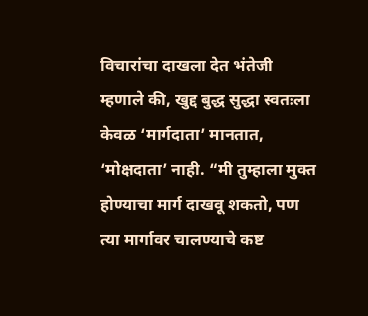विचारांचा दाखला देत भंतेजी म्हणाले की, खुद्द बुद्ध सुद्धा स्वतःला केवळ ‘मार्गदाता’ मानतात, ‘मोक्षदाता’ नाही. “मी तुम्हाला मुक्त होण्याचा मार्ग दाखवू शकतो, पण त्या मार्गावर चालण्याचे कष्ट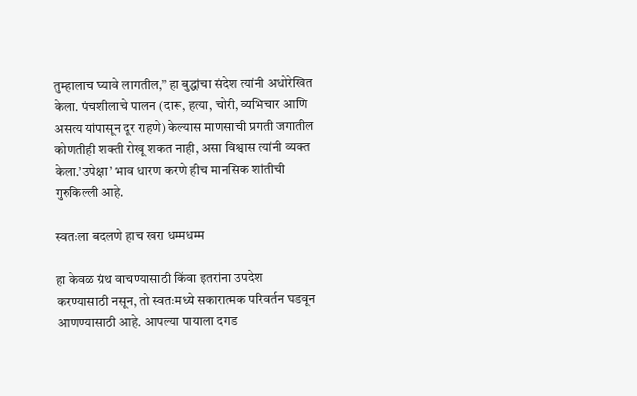तुम्हालाच घ्यावे लागतील,” हा बुद्धांचा संदेश त्यांनी अधोरेखित केला. पंचशीलाचे पालन (दारू, हत्या, चोरी, व्यभिचार आणि असत्य यांपासून दूर राहणे) केल्यास माणसाची प्रगती जगातील कोणतीही शक्ती रोखू शकत नाही, असा विश्वास त्यांनी व्यक्त केला.’उपेक्षा’ भाव धारण करणे हीच मानसिक शांतीची गुरुकिल्ली आहे.

स्वतःला बदलणे हाच खरा धम्मधम्म

हा केवळ ग्रंथ वाचण्यासाठी किंवा इतरांना उपदेश करण्यासाठी नसून, तो स्वतःमध्ये सकारात्मक परिवर्तन घडवून आणण्यासाठी आहे. आपल्या पायाला दगड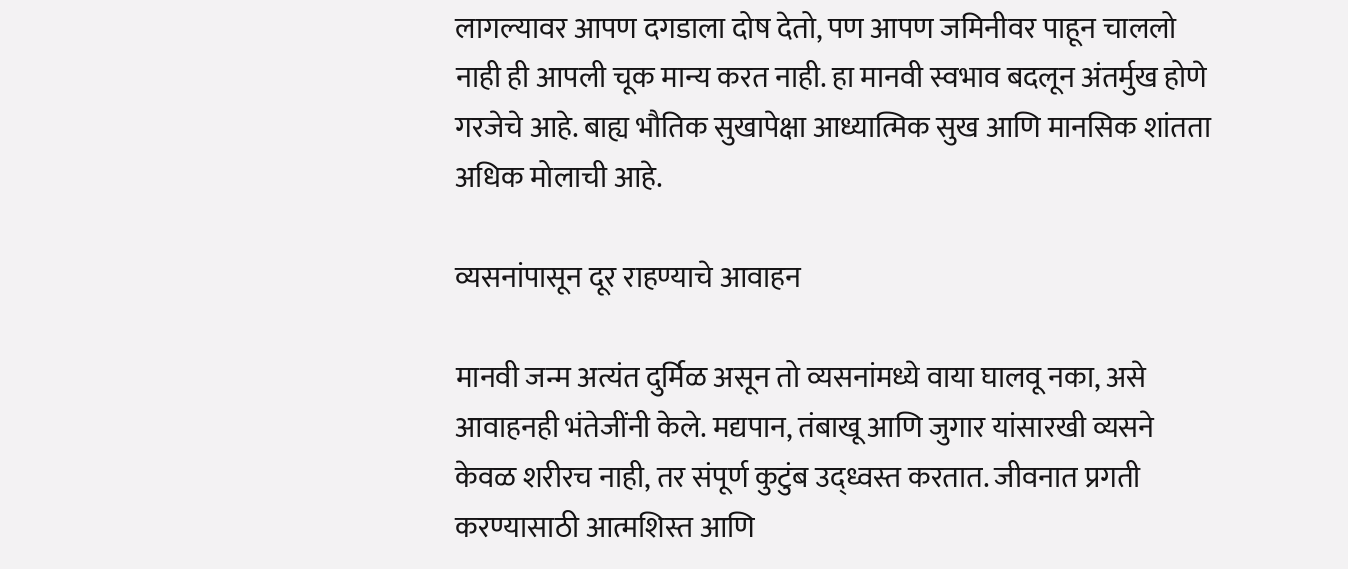लागल्यावर आपण दगडाला दोष देतो, पण आपण जमिनीवर पाहून चाललो नाही ही आपली चूक मान्य करत नाही. हा मानवी स्वभाव बदलून अंतर्मुख होणे गरजेचे आहे. बाह्य भौतिक सुखापेक्षा आध्यात्मिक सुख आणि मानसिक शांतता अधिक मोलाची आहे.

व्यसनांपासून दूर राहण्याचे आवाहन

मानवी जन्म अत्यंत दुर्मिळ असून तो व्यसनांमध्ये वाया घालवू नका, असे आवाहनही भंतेजींनी केले. मद्यपान, तंबाखू आणि जुगार यांसारखी व्यसने केवळ शरीरच नाही, तर संपूर्ण कुटुंब उद्ध्वस्त करतात. जीवनात प्रगती करण्यासाठी आत्मशिस्त आणि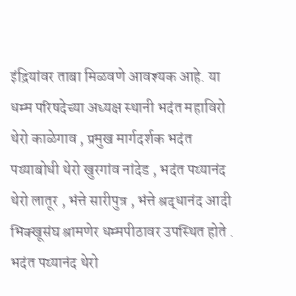इंद्रियांवर ताबा मिळवणे आवश्यक आहे. या धम्म परिषदेच्या अध्यक्ष स्थानी भदंत महाविरो थेरो काळेगाव , प्रमुख मार्गदर्शक भदंत पय्याबोधी थेरो खुरगांव नांदेड , भदंत पय्यानंद थेरो लातूर , भंत्ते सारीपुत्र , भंत्ते श्रद्धानंद आदी भिक्खूसंघ श्रामणेर धम्मपीठावर उपस्थित होते . भदंत पय्यानंद थेरो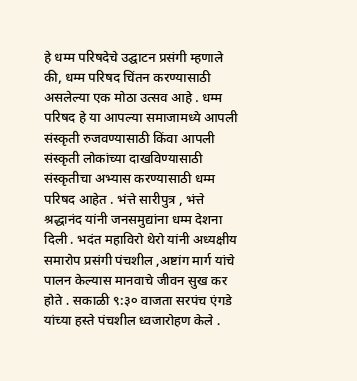हे धम्म परिषदेचे उद्घाटन प्रसंगी म्हणाले की, धम्म परिषद चिंतन करण्यासाठी असलेल्या एक मोठा उत्सव आहे . धम्म परिषद हे या आपल्या समाजामध्ये आपली संस्कृती रुजवण्यासाठी किंवा आपली संस्कृती लोकांच्या दाखविण्यासाठी संस्कृतीचा अभ्यास करण्यासाठी धम्म परिषद आहेत . भंत्ते सारीपुत्र , भंत्ते श्रद्धानंद यांनी जनसमुद्यांना धम्म देशना दिली . भदंत महाविरो थेरो यांनी अध्यक्षीय समारोप प्रसंगी पंचशील ,अष्टांग मार्ग यांचे पालन केल्यास मानवाचे जीवन सुख कर होते . सकाळी ९:३० वाजता सरपंच एंगडे यांच्या हस्ते पंचशील ध्वजारोहण केले .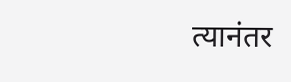त्यानंतर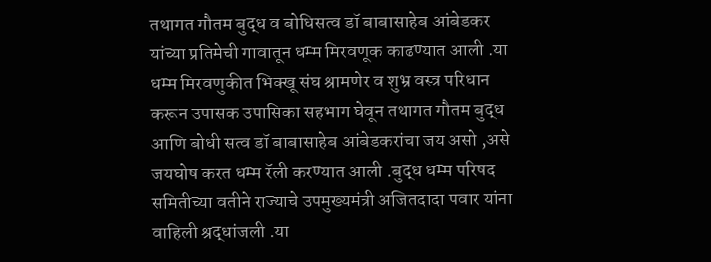तथागत गौतम बुद्ध व बोधिसत्व डॉ बाबासाहेब आंबेडकर यांच्या प्रतिमेची गावातून धम्म मिरवणूक काढण्यात आली .या धम्म मिरवणुकीत भिक्खू संघ श्रामणेर व शुभ्र वस्त्र परिधान करून उपासक उपासिका सहभाग घेवून तथागत गौतम बुद्ध आणि बोधी सत्व डॉ बाबासाहेब आंबेडकरांचा जय असो ,असे जयघोष करत धम्म रॅली करण्यात आली .बुद्ध धम्म परिषद समितीच्या वतीने राज्याचे उपमुख्यमंत्री अजितदादा पवार यांना वाहिली श्रद्धांजली .या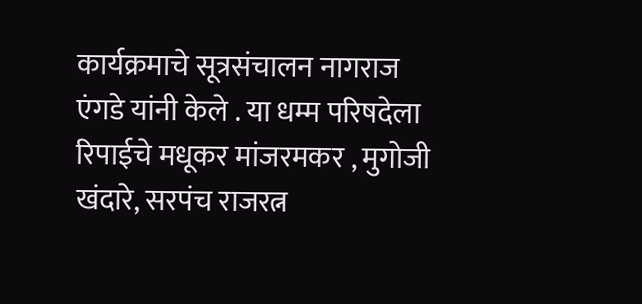कार्यक्रमाचे सूत्रसंचालन नागराज एंगडे यांनी केले . या धम्म परिषदेला रिपाईचे मधूकर मांजरमकर , मुगोजी खंदारे, सरपंच राजरत्न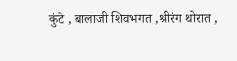कुंटे , बालाजी शिवभगत ,श्रीरंग थोरात ,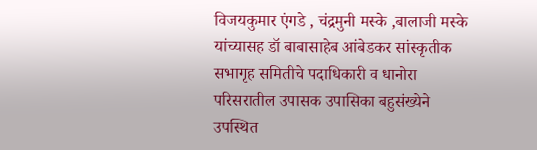विजयकुमार एंगडे , चंद्रमुनी मस्के ,बालाजी मस्के यांच्यासह डॉ बाबासाहेब आंबेडकर सांस्कृतीक सभागृह समितीचे पदाधिकारी व धानोरा परिसरातील उपासक उपासिका बहुसंख्येने उपस्थित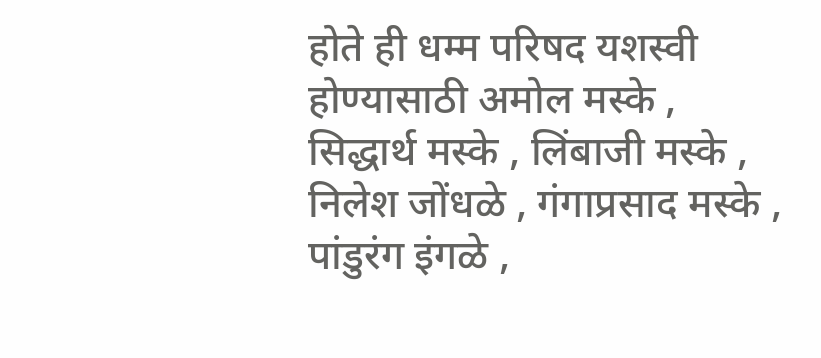होते ही धम्म परिषद यशस्वी होण्यासाठी अमोल मस्के , सिद्धार्थ मस्के , लिंबाजी मस्के , निलेश जोंधळे , गंगाप्रसाद मस्के , पांडुरंग इंगळे ,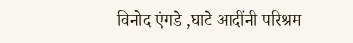विनोद एंगडे ,घाटे आदींनी परिश्रम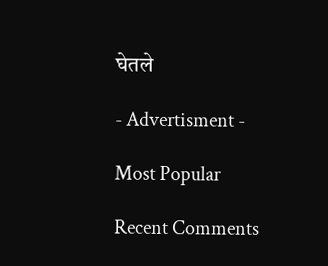घेतले

- Advertisment -

Most Popular

Recent Comments